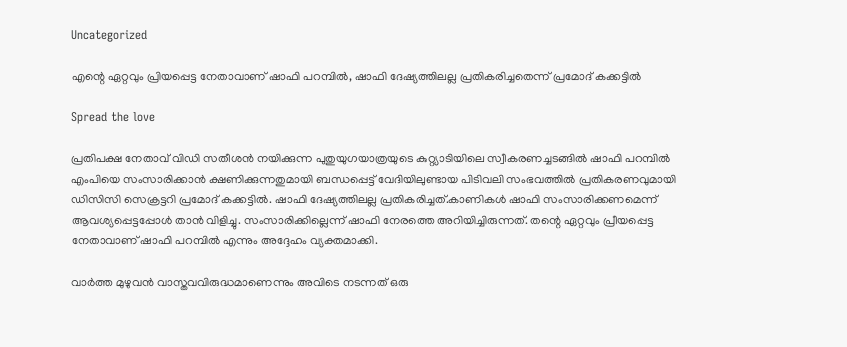Uncategorized

എന്റെ ഏറ്റവും പ്രിയപ്പെട്ട നേതാവാണ് ഷാഫി പറമ്പിൽ, ഷാഫി ദേഷ്യത്തിലല്ല പ്രതികരിച്ചതെന്ന് പ്രമോദ് കക്കട്ടിൽ

Spread the love

പ്രതിപക്ഷ നേതാവ് വിഡി സതീശന്‍ നയിക്കുന്ന പുതുയുഗയാത്രയുടെ കുറ്റ്യാടിയിലെ സ്വീകരണച്ചടങ്ങില്‍ ഷാഫി പറമ്പില്‍ എംപിയെ സംസാരിക്കാന്‍ ക്ഷണിക്കുന്നതുമായി ബന്ധപ്പെട്ട് വേദിയിലുണ്ടായ പിടിവലി സംഭവത്തില്‍ പ്രതികരണവുമായി ഡിസിസി സെക്രട്ടറി പ്രമോദ് കക്കട്ടിൽ. ഷാഫി ദേഷ്യത്തിലല്ല പ്രതികരിച്ചത്.കാണികൾ ഷാഫി സംസാരിക്കണമെന്ന് ആവശ്യപ്പെട്ടപ്പോൾ താൻ വിളിച്ചു. സംസാരിക്കില്ലെന്ന് ഷാഫി നേരത്തെ അറിയിച്ചിരുന്നത്. തന്റെ ഏറ്റവും പ്രീയപ്പെട്ട നേതാവാണ് ഷാഫി പറമ്പിൽ എന്നും അദ്ദേഹം വ്യക്തമാക്കി.

വാര്‍ത്ത മുഴുവന്‍ വാസ്തവവിരുദ്ധമാണെന്നും അവിടെ നടന്നത് ഒരു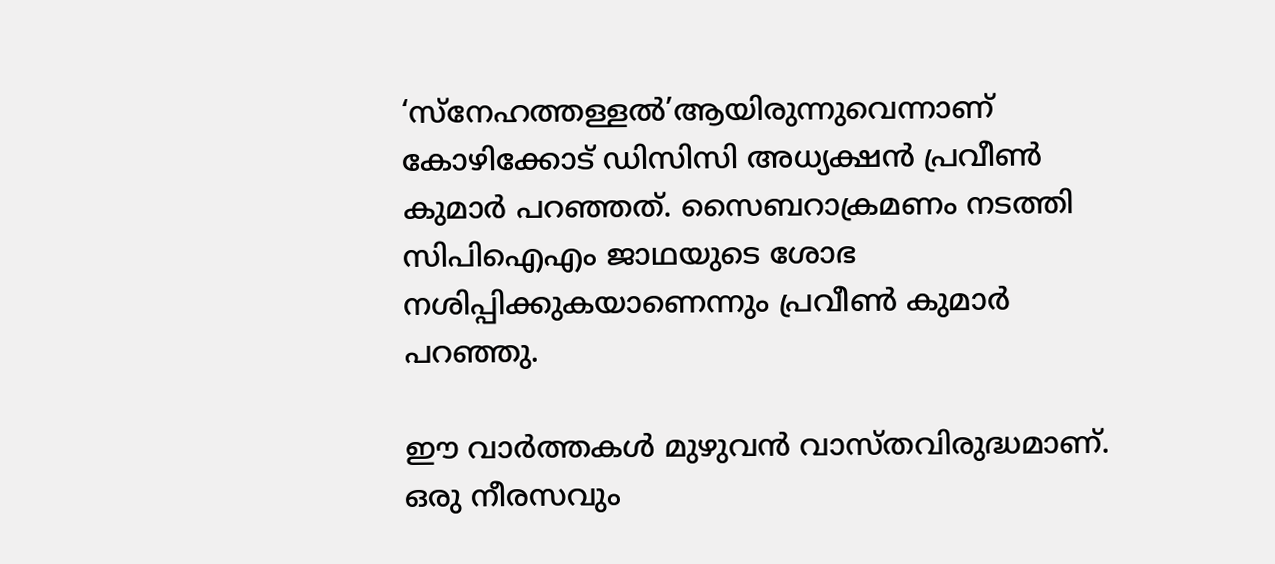‘സ്‌നേഹത്തള്ളല്‍’ആയിരുന്നുവെന്നാണ് കോഴിക്കോട് ഡിസിസി അധ്യക്ഷന്‍ പ്രവീണ്‍ കുമാര്‍ പറഞ്ഞത്. സൈബറാക്രമണം നടത്തി സിപിഐഎം ജാഥയുടെ ശോഭ നശിപ്പിക്കുകയാണെന്നും പ്രവീണ്‍ കുമാര്‍ പറഞ്ഞു.

ഈ വാര്‍ത്തകള്‍ മുഴുവന്‍ വാസ്തവിരുദ്ധമാണ്. ഒരു നീരസവും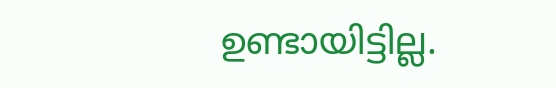ഉണ്ടായിട്ടില്ല.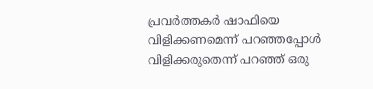പ്രവര്‍ത്തകര്‍ ഷാഫിയെ വിളിക്കണമെന്ന് പറഞ്ഞപ്പോള്‍ വിളിക്കരുതെന്ന് പറഞ്ഞ് ഒരു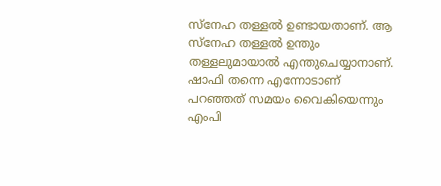സ്‌നേഹ തള്ളല്‍ ഉണ്ടായതാണ്. ആ സ്‌നേഹ തള്ളല്‍ ഉന്തും തള്ളലുമായാല്‍ എന്തുചെയ്യാനാണ്. ഷാഫി തന്നെ എന്നോടാണ് പറഞ്ഞത് സമയം വൈകിയെന്നും എംപി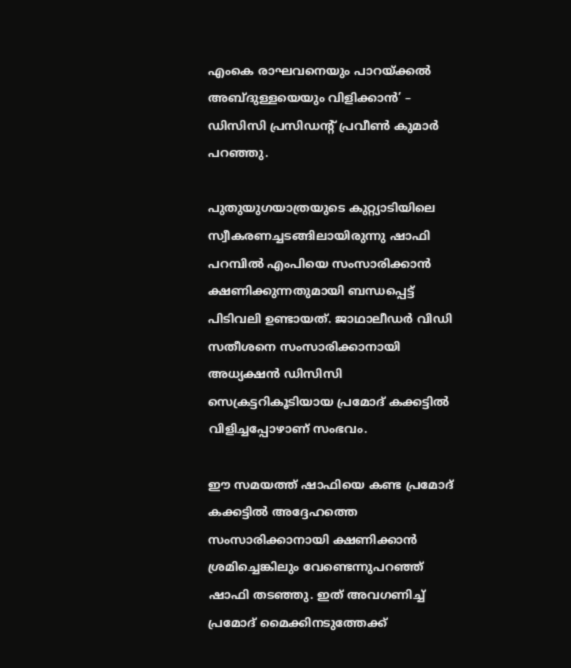എംകെ രാഘവനെയും പാറയ്ക്കല്‍ അബ്ദുള്ളയെയും വിളിക്കാന്‍’ – ഡിസിസി പ്രസിഡന്റ് പ്രവീണ്‍ കുമാര്‍ പറഞ്ഞു.

പുതുയുഗയാത്രയുടെ കുറ്റ്യാടിയിലെ സ്വീകരണച്ചടങ്ങിലായിരുന്നു ഷാഫി പറമ്പില്‍ എംപിയെ സംസാരിക്കാന്‍ ക്ഷണിക്കുന്നതുമായി ബന്ധപ്പെട്ട് പിടിവലി ഉണ്ടായത്. ജാഥാലീഡര്‍ വിഡി സതീശനെ സംസാരിക്കാനായി അധ്യക്ഷന്‍ ഡിസിസി സെക്രട്ടറികൂടിയായ പ്രമോദ് കക്കട്ടില്‍ വിളിച്ചപ്പോഴാണ് സംഭവം.

ഈ സമയത്ത് ഷാഫിയെ കണ്ട പ്രമോദ് കക്കട്ടില്‍ അദ്ദേഹത്തെ സംസാരിക്കാനായി ക്ഷണിക്കാന്‍ ശ്രമിച്ചെങ്കിലും വേണ്ടെന്നുപറഞ്ഞ് ഷാഫി തടഞ്ഞു. ഇത് അവഗണിച്ച് പ്രമോദ് മൈക്കിനടുത്തേക്ക്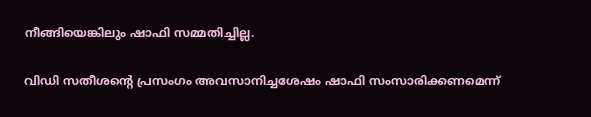നീങ്ങിയെങ്കിലും ഷാഫി സമ്മതിച്ചില്ല.

വിഡി സതീശന്റെ പ്രസംഗം അവസാനിച്ചശേഷം ഷാഫി സംസാരിക്കണമെന്ന്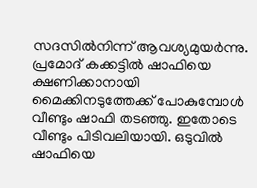സദസില്‍നിന്ന് ആവശ്യമുയര്‍ന്നു. പ്രമോദ് കക്കട്ടില്‍ ഷാഫിയെ ക്ഷണിക്കാനായി മൈക്കിനടുത്തേക്ക് പോകുമ്പോള്‍ വീണ്ടും ഷാഫി തടഞ്ഞു. ഇതോടെ വീണ്ടും പിടിവലിയായി. ഒടുവില്‍ ഷാഫിയെ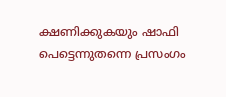ക്ഷണിക്കുകയും ഷാഫി പെട്ടെന്നുതന്നെ പ്രസംഗം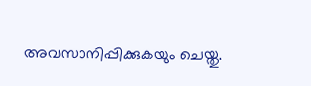അവസാനിപ്പിക്കുകയും ചെയ്തു.